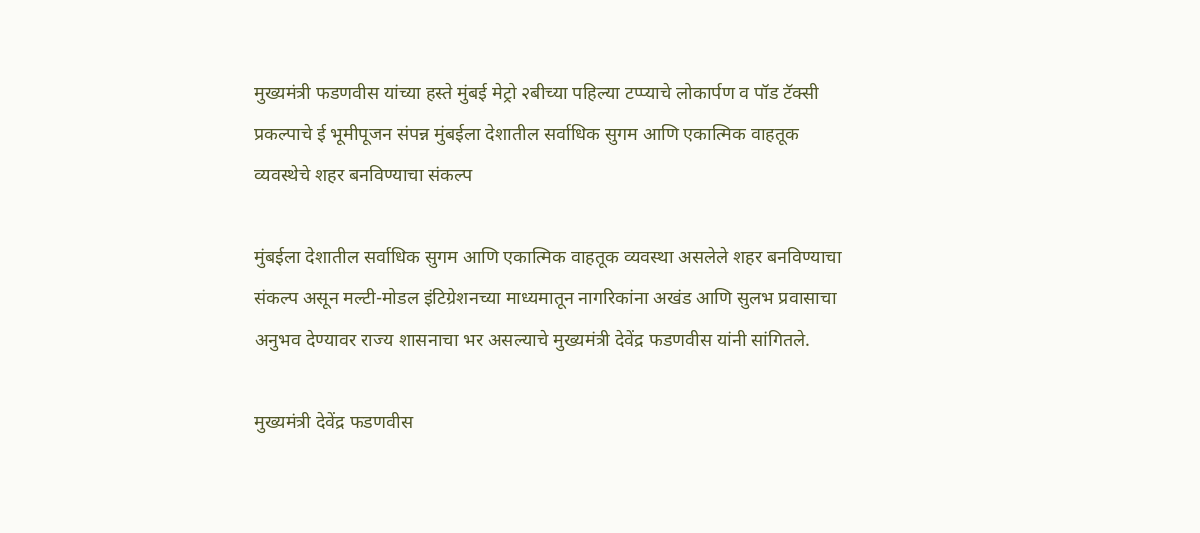मुख्यमंत्री फडणवीस यांच्या हस्ते मुंबई मेट्रो २बीच्या पहिल्या टप्प्याचे लोकार्पण व पॉड टॅक्सी प्रकल्पाचे ई भूमीपूजन संपन्न मुंबईला देशातील सर्वाधिक सुगम आणि एकात्मिक वाहतूक व्यवस्थेचे शहर बनविण्याचा संकल्प

मुंबईला देशातील सर्वाधिक सुगम आणि एकात्मिक वाहतूक व्यवस्था असलेले शहर बनविण्याचा संकल्प असून मल्टी-मोडल इंटिग्रेशनच्या माध्यमातून नागरिकांना अखंड आणि सुलभ प्रवासाचा अनुभव देण्यावर राज्य शासनाचा भर असल्याचे मुख्यमंत्री देवेंद्र फडणवीस यांनी सांगितले.

मुख्यमंत्री देवेंद्र फडणवीस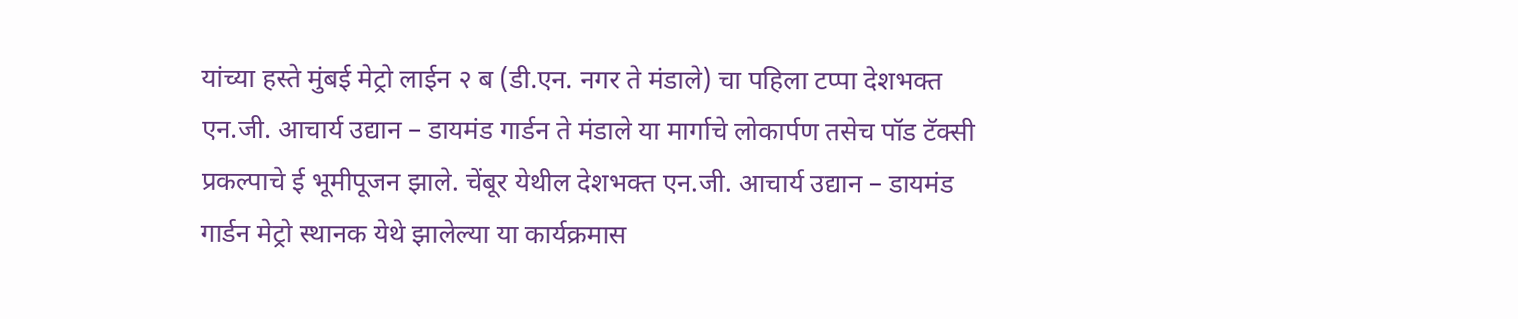यांच्या हस्ते मुंबई मेट्रो लाईन २ ब (डी.एन. नगर ते मंडाले) चा पहिला टप्पा देशभक्त एन.जी. आचार्य उद्यान – डायमंड गार्डन ते मंडाले या मार्गाचे लोकार्पण तसेच पॉड टॅक्सी प्रकल्पाचे ई भूमीपूजन झाले. चेंबूर येथील देशभक्त एन.जी. आचार्य उद्यान – डायमंड गार्डन मेट्रो स्थानक येथे झालेल्या या कार्यक्रमास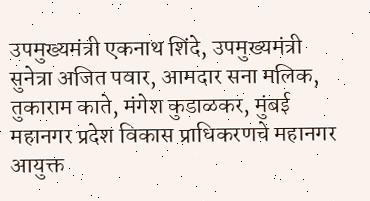उपमुख्यमंत्री एकनाथ शिंदे, उपमुख्यमंत्री सुनेत्रा अजित पवार, आमदार सना मलिक, तुकाराम काते, मंगेश कुडाळकर, मुंबई महानगर प्रदेश विकास प्राधिकरणचे महानगर आयुक्त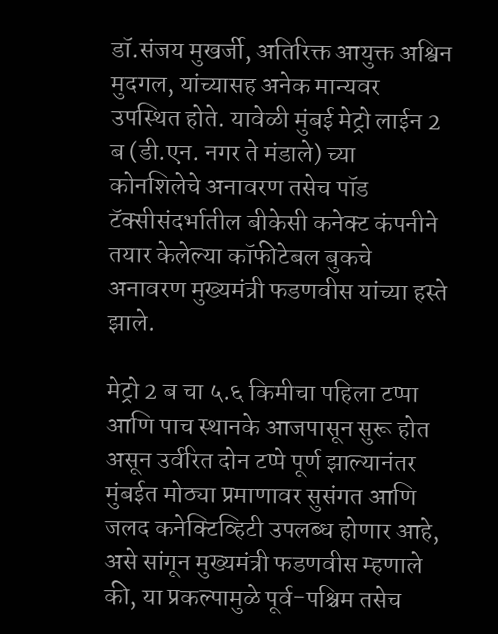डॉ.संजय मुखर्जी, अतिरिक्त आयुक्त अश्विन मुदगल, यांच्यासह अनेक मान्यवर उपस्थित होते. यावेळी मुंबई मेट्रो लाईन 2 ब (डी.एन. नगर ते मंडाले) च्या कोनशिलेचे अनावरण तसेच पॉड टॅक्सीसंदर्भातील बीकेसी कनेक्ट कंपनीने तयार केलेल्या कॉफीटेबल बुकचे अनावरण मुख्यमंत्री फडणवीस यांच्या हस्ते झाले.

मेट्रो 2 ब चा ५.६ किमीचा पहिला टप्पा आणि पाच स्थानके आजपासून सुरू होत असून उर्वरित दोन टप्पे पूर्ण झाल्यानंतर मुंबईत मोठ्या प्रमाणावर सुसंगत आणि जलद कनेक्टिव्हिटी उपलब्ध होणार आहे, असे सांगून मुख्यमंत्री फडणवीस म्हणाले की, या प्रकल्पामुळे पूर्व-पश्चिम तसेच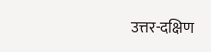उत्तर-दक्षिण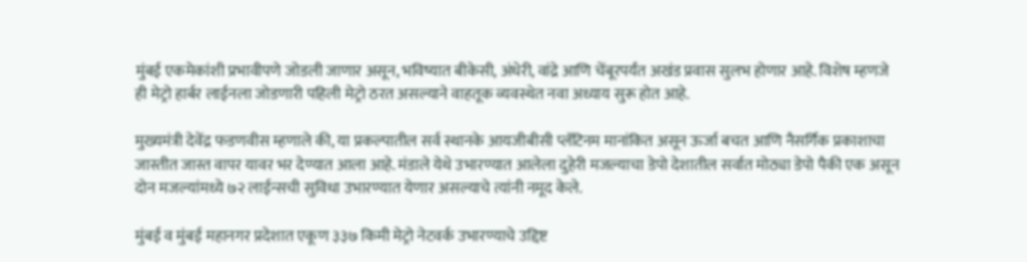मुंबई एकमेकांशी प्रभावीपणे जोडली जाणार असून, भविष्यात बीकेसी, अंधेरी, वांद्रे आणि चेंबूरपर्यंत अखंड प्रवास सुलभ होणार आहे. विशेष म्हणजे ही मेट्रो हार्बर लाईनला जोडणारी पहिली मेट्रो ठरत असल्याने वाहतूक व्यवस्थेत नवा अध्याय सुरू होत आहे.

मुख्यमंत्री देवेंद्र फडणवीस म्हणाले की, या प्रकल्पातील सर्व स्थानके आयजीबीसी प्लॅटिनम मानांकित असून ऊर्जा बचत आणि नैसर्गिक प्रकाशाचा जास्तीत जास्त वापर यावर भर देण्यात आला आहे. मंडाले येथे उभारण्यात आलेला दुहेरी मजल्याचा डेपो देशातील सर्वात मोठ्या डेपो पैकी एक असून दोन मजल्यांमध्ये ७२ लाईन्सची सुविधा उभारण्यात येणार असल्याचे त्यांनी नमूद केले.

मुंबई व मुंबई महानगर प्रदेशात एकूण ३३७ किमी मेट्रो नेटवर्क उभारण्याचे उद्दिष्ट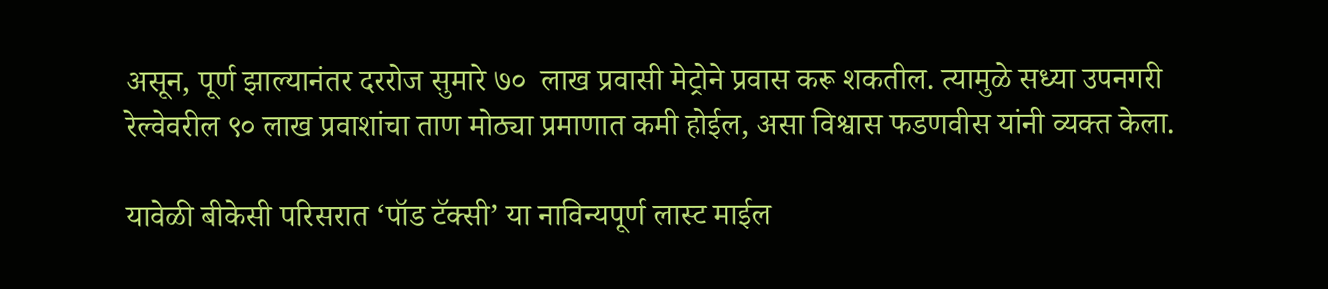असून, पूर्ण झाल्यानंतर दररोज सुमारे ७०  लाख प्रवासी मेट्रोने प्रवास करू शकतील. त्यामुळे सध्या उपनगरी रेल्वेवरील ९० लाख प्रवाशांचा ताण मोठ्या प्रमाणात कमी होईल, असा विश्वास फडणवीस यांनी व्यक्त केला.

यावेळी बीकेसी परिसरात ‘पॉड टॅक्सी’ या नाविन्यपूर्ण लास्ट माईल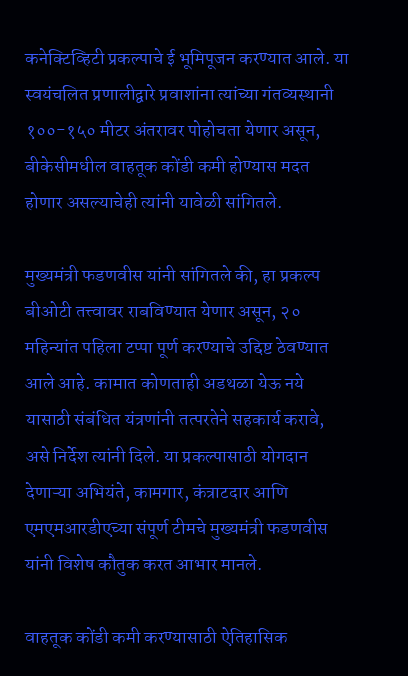कनेक्टिव्हिटी प्रकल्पाचे ई भूमिपूजन करण्यात आले. या स्वयंचलित प्रणालीद्वारे प्रवाशांना त्यांच्या गंतव्यस्थानी १००-१५० मीटर अंतरावर पोहोचता येणार असून, बीकेसीमधील वाहतूक कोंडी कमी होण्यास मदत होणार असल्याचेही त्यांनी यावेळी सांगितले.

मुख्यमंत्री फडणवीस यांनी सांगितले की, हा प्रकल्प बीओटी तत्त्वावर राबविण्यात येणार असून, २० महिन्यांत पहिला टप्पा पूर्ण करण्याचे उद्दिष्ट ठेवण्यात आले आहे. कामात कोणताही अडथळा येऊ नये यासाठी संबंधित यंत्रणांनी तत्परतेने सहकार्य करावे, असे निर्देश त्यांनी दिले. या प्रकल्पासाठी योगदान देणाऱ्या अभियंते, कामगार, कंत्राटदार आणि एमएमआरडीएच्या संपूर्ण टीमचे मुख्यमंत्री फडणवीस यांनी विशेष कौतुक करत आभार मानले.

वाहतूक कोंडी कमी करण्यासाठी ऐतिहासिक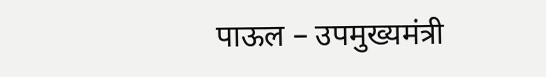पाऊल – उपमुख्यमंत्री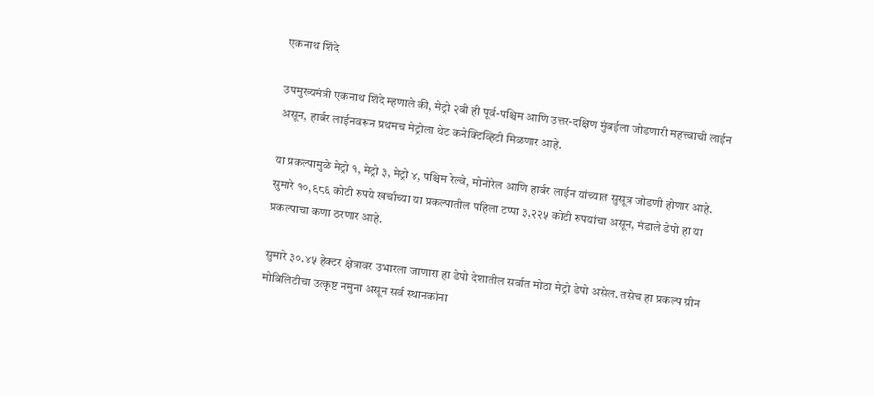एकनाथ शिंदे

उपमुख्यमंत्री एकनाथ शिंदे म्हणाले की, मेट्रो २बी ही पूर्व-पश्चिम आणि उत्तर-दक्षिण मुंबईला जोडणारी महत्त्वाची लाईन असून, हार्बर लाईनवरून प्रथमच मेट्रोला थेट कनेक्टिव्हिटी मिळणार आहे.

या प्रकल्पामुळे मेट्रो १, मेट्रो ३, मेट्रो ४, पश्चिम रेल्वे, मोनोरेल आणि हार्बर लाईन यांच्यात सुसूत्र जोडणी होणार आहे. सुमारे १०,९८६ कोटी रुपये खर्चाच्या या प्रकल्पातील पहिला टप्पा ३,२२५ कोटी रुपयांचा असून, मंडाले डेपो हा या प्रकल्पाचा कणा ठरणार आहे.

सुमारे ३०.४५ हेक्टर क्षेत्रावर उभारला जाणारा हा डेपो देशातील सर्वात मोठा मेट्रो डेपो असेल. तसेच हा प्रकल्प ग्रीन मोबिलिटीचा उत्कृष्ट नमुना असून सर्व स्थानकांना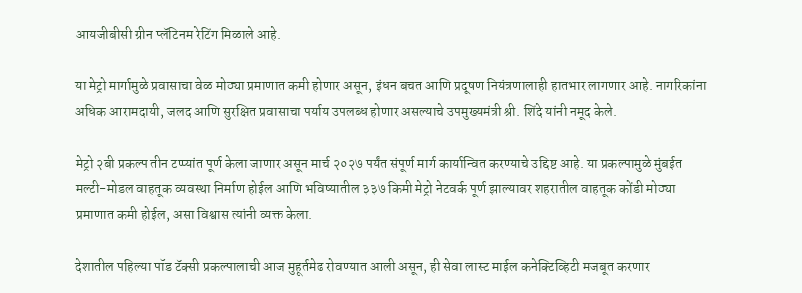आयजीबीसी ग्रीन प्लॅटिनम रेटिंग मिळाले आहे.

या मेट्रो मार्गामुळे प्रवासाचा वेळ मोठ्या प्रमाणात कमी होणार असून, इंधन बचत आणि प्रदूषण नियंत्रणालाही हातभार लागणार आहे. नागरिकांना अधिक आरामदायी, जलद आणि सुरक्षित प्रवासाचा पर्याय उपलब्ध होणार असल्याचे उपमुख्यमंत्री श्री. शिंदे यांनी नमूद केले.

मेट्रो २बी प्रकल्प तीन टप्प्यांत पूर्ण केला जाणार असून मार्च २०२७ पर्यंत संपूर्ण मार्ग कार्यान्वित करण्याचे उद्दिष्ट आहे. या प्रकल्पामुळे मुंबईत मल्टी-मोडल वाहतूक व्यवस्था निर्माण होईल आणि भविष्यातील ३३७ किमी मेट्रो नेटवर्क पूर्ण झाल्यावर शहरातील वाहतूक कोंडी मोठ्या प्रमाणात कमी होईल, असा विश्वास त्यांनी व्यक्त केला.

देशातील पहिल्या पॉड टॅक्सी प्रकल्पालाची आज मुहूर्तमेढ रोवण्यात आली असून, ही सेवा लास्ट माईल कनेक्टिव्हिटी मजबूत करणार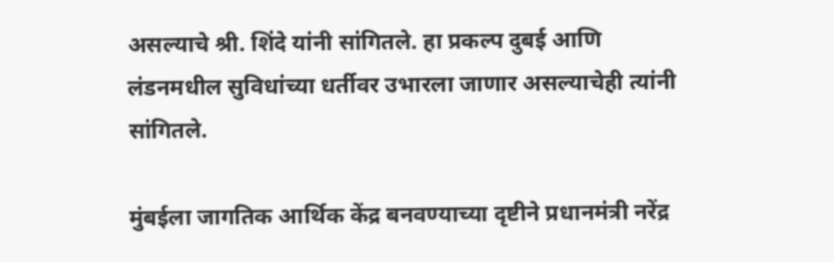असल्याचे श्री. शिंदे यांनी सांगितले. हा प्रकल्प दुबई आणि लंडनमधील सुविधांच्या धर्तीवर उभारला जाणार असल्याचेही त्यांनी सांगितले.

मुंबईला जागतिक आर्थिक केंद्र बनवण्याच्या दृष्टीने प्रधानमंत्री नरेंद्र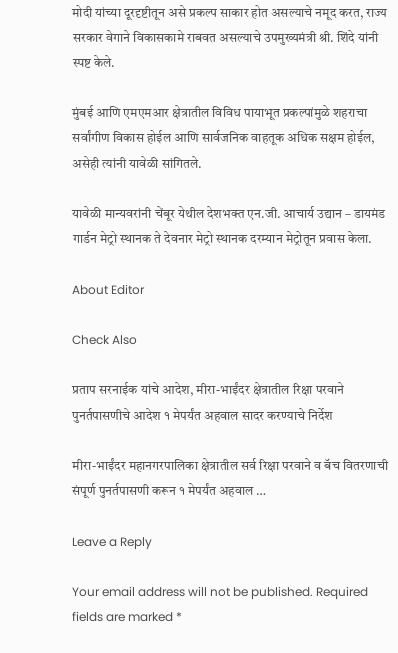मोदी यांच्या दूरदृष्टीतून असे प्रकल्प साकार होत असल्याचे नमूद करत, राज्य सरकार वेगाने विकासकामे राबवत असल्याचे उपमुख्यमंत्री श्री. शिंदे यांनी स्पष्ट केले.

मुंबई आणि एमएमआर क्षेत्रातील विविध पायाभूत प्रकल्पांमुळे शहराचा सर्वांगीण विकास होईल आणि सार्वजनिक वाहतूक अधिक सक्षम होईल, असेही त्यांनी यावेळी सांगितले.

यावेळी मान्यवरांनी चेंबूर येथील देशभक्त एन.जी. आचार्य उद्यान – डायमंड गार्डन मेट्रो स्थानक ते देवनार मेट्रो स्थानक दरम्यान मेट्रोतून प्रवास केला.

About Editor

Check Also

प्रताप सरनाईक यांचे आदेश, मीरा-भाईंदर क्षेत्रातील रिक्षा परवाने पुनर्तपासणीचे आदेश १ मेपर्यंत अहवाल सादर करण्याचे निर्देश

मीरा-भाईंदर महानगरपालिका क्षेत्रातील सर्व रिक्षा परवाने व बॅच वितरणाची संपूर्ण पुनर्तपासणी करून १ मेपर्यंत अहवाल …

Leave a Reply

Your email address will not be published. Required fields are marked *